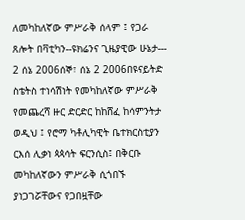ለመካከለኛው ምሥራቅ ሰላም ፤ የጋራ ጸሎት በቫቲካን--ዩክሬንና ጊዜያዊው ሁኔታ--- 2 ሰኔ 2006ሰኞ፣ ሰኔ 2 2006በዩናይትድ ስቴትስ ተነሳሽነት የመካከለኛው ምሥራቅ የመጨረሻ ዙር ድርድር ከከሸፈ ከሳምንትታ ወዲህ ፤ የሮማ ካቶሊካዊት ቤተክርስቲያን ርእሰ ሊቃነ ጳጳሳት ፍርንሲስ፤ በቅርቡ መካከለኛውን ምሥራቅ ሲጎበኙ ያነጋገሯቸውና የጋበዟቸው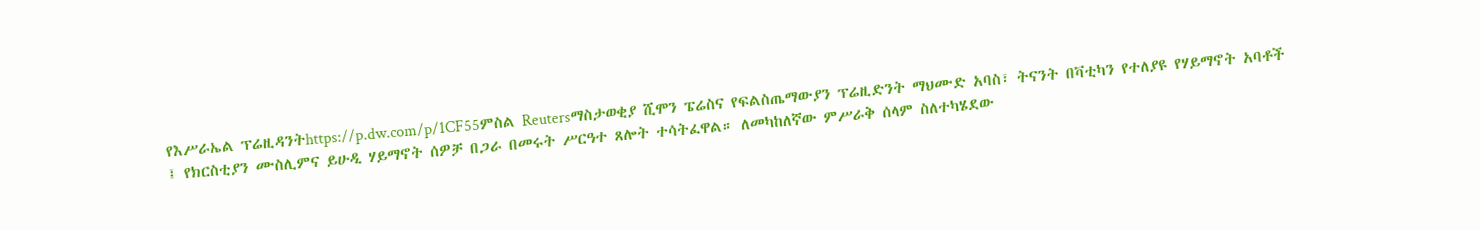የእሥራኤል ፕሬዚዳንትhttps://p.dw.com/p/1CF55ምስል Reutersማስታወቂያ ሺሞን ፔሬስና የፍልስጤማውያን ፕሬዚድንት ማህሙድ አባስ፣ ትናንት በቫቲካን የተለያዩ የሃይማኖት አባቶች ፤ የክርስቲያን ሙስሊምና ይሁዲ ሃይማኖት ሰዎቻ በጋራ በመሩት ሥርዓተ ጸሎት ተሳትፈዋል። ለመካከለኛው ምሥራቅ ሰላም ስለተካሄደው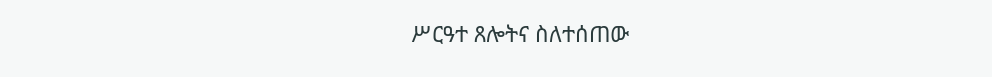ሥርዓተ ጸሎትና ስለተሰጠው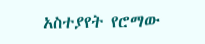አስተያየት የሮማው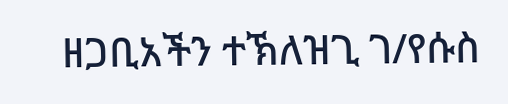ዘጋቢአችን ተኽለዝጊ ገ/የሱስ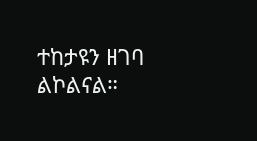ተከታዩን ዘገባ ልኮልናል።